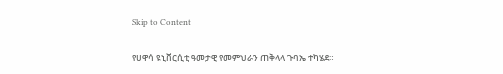Skip to Content

የሀዋሳ ዩኒቨርሲቲ ዓመታዊ የመምህራን ጠቅላላ ጉባኤ ተካሄደ።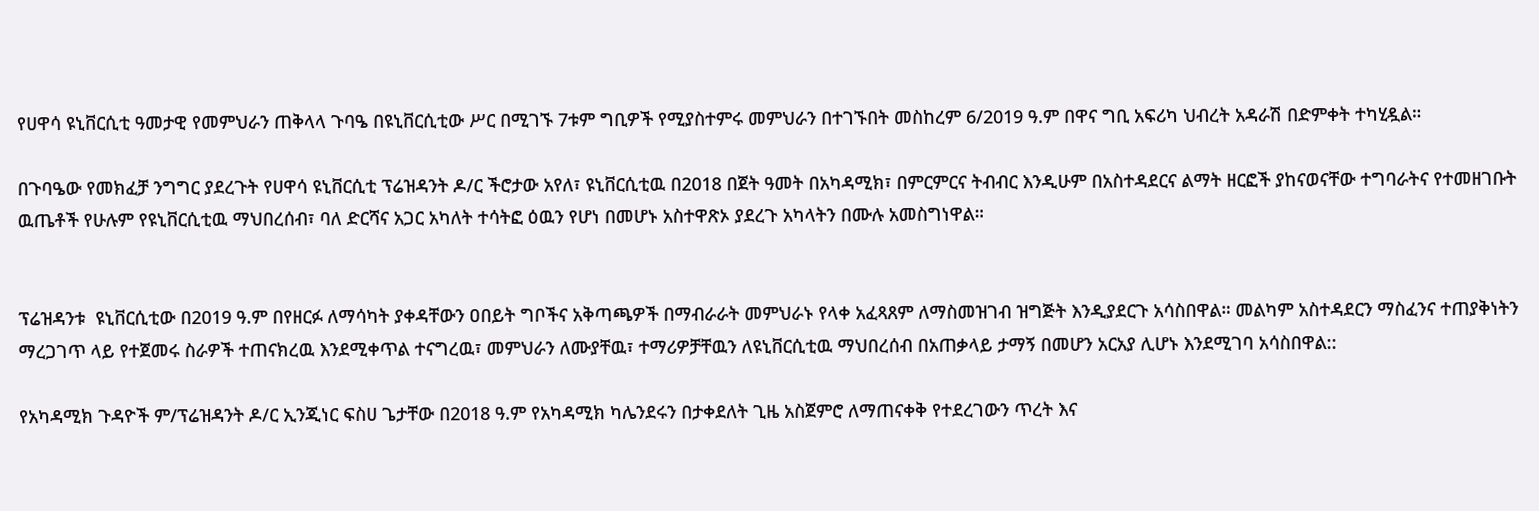የሀዋሳ ዩኒቨርሲቲ ዓመታዊ የመምህራን ጠቅላላ ጉባዔ በዩኒቨርሲቲው ሥር በሚገኙ 7ቱም ግቢዎች የሚያስተምሩ መምህራን በተገኙበት መስከረም 6/2019 ዓ.ም በዋና ግቢ አፍሪካ ህብረት አዳራሽ በድምቀት ተካሂዷል።

በጉባዔው የመክፈቻ ንግግር ያደረጉት የሀዋሳ ዩኒቨርሲቲ ፕሬዝዳንት ዶ/ር ችሮታው አየለ፣ ዩኒቨርሲቲዉ በ2018 በጀት ዓመት በአካዳሚክ፣ በምርምርና ትብብር እንዲሁም በአስተዳደርና ልማት ዘርፎች ያከናወናቸው ተግባራትና የተመዘገቡት ዉጤቶች የሁሉም የዩኒቨርሲቲዉ ማህበረሰብ፣ ባለ ድርሻና አጋር አካለት ተሳትፎ ዕዉን የሆነ በመሆኑ አስተዋጽኦ ያደረጉ አካላትን በሙሉ አመስግነዋል።


ፕሬዝዳንቱ  ዩኒቨርሲቲው በ2019 ዓ.ም በየዘርፉ ለማሳካት ያቀዳቸውን ዐበይት ግቦችና አቅጣጫዎች በማብራራት መምህራኑ የላቀ አፈጻጸም ለማስመዝገብ ዝግጅት እንዲያደርጉ አሳስበዋል። መልካም አስተዳደርን ማስፈንና ተጠያቅነትን ማረጋገጥ ላይ የተጀመሩ ስራዎች ተጠናክረዉ እንደሚቀጥል ተናግረዉ፣ መምህራን ለሙያቸዉ፣ ተማሪዎቻቸዉን ለዩኒቨርሲቲዉ ማህበረሰብ በአጠቃላይ ታማኝ በመሆን አርአያ ሊሆኑ እንደሚገባ አሳስበዋል::

የአካዳሚክ ጉዳዮች ም/ፕሬዝዳንት ዶ/ር ኢንጂነር ፍስሀ ጌታቸው በ2018 ዓ.ም የአካዳሚክ ካሌንደሩን በታቀደለት ጊዜ አስጀምሮ ለማጠናቀቅ የተደረገውን ጥረት እና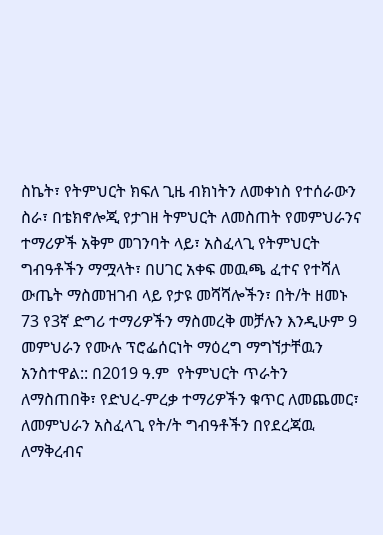ስኬት፣ የትምህርት ክፍለ ጊዜ ብክነትን ለመቀነስ የተሰራውን ስራ፣ በቴክኖሎጂ የታገዘ ትምህርት ለመስጠት የመምህራንና ተማሪዎች አቅም መገንባት ላይ፣ አስፈላጊ የትምህርት ግብዓቶችን ማሟላት፣ በሀገር አቀፍ መዉጫ ፈተና የተሻለ ውጤት ማስመዝገብ ላይ የታዩ መሻሻሎችን፣ በት/ት ዘመኑ  73 የ3ኛ ድግሪ ተማሪዎችን ማስመረቅ መቻሉን እንዲሁም 9 መምህራን የሙሉ ፕሮፌሰርነት ማዕረግ ማግኘታቸዉን አንስተዋል:: በ2019 ዓ.ም  የትምህርት ጥራትን ለማስጠበቅ፣ የድህረ-ምረቃ ተማሪዎችን ቁጥር ለመጨመር፣ ለመምህራን አስፈላጊ የት/ት ግብዓቶችን በየደረጃዉ ለማቅረብና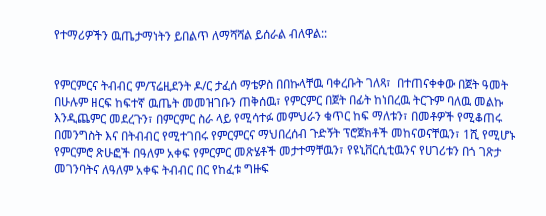የተማሪዎችን ዉጤታማነትን ይበልጥ ለማሻሻል ይሰራል ብለዋል::


የምርምርና ትብብር ም/ፕሬዚደንት ዶ/ር ታፈሰ ማቴዎስ በበኩላቸዉ ባቀረቡት ገለጻ፣  በተጠናቀቀው በጀት ዓመት በሁሉም ዘርፍ ከፍተኛ ዉጤት መመዝገቡን ጠቅሰዉ፣ የምርምር በጀት በፊት ከነበረዉ ትርጉም ባለዉ መልኩ እንዲጨምር መደረጉን፣ በምርምር ስራ ላይ የሚሳተፉ መምህራን ቁጥር ከፍ ማለቱን፣ በመቶዎች የሚቆጠሩ በመንግስት እና በትብብር የሚተገበሩ የምርምርና ማህበረሰብ ጉድኝት ፕሮጀክቶች መከናወናቸዉን፣ 1ሺ የሚሆኑ የምርምሮ ጽሁፎች በዓለም አቀፍ የምርምር መጽሄቶች መታተማቸዉን፣ የዩኒቨርሲቲዉንና የሀገሪቱን በጎ ገጽታ መገንባትና ለዓለም አቀፍ ትብብር በር የከፈቱ ግዙፍ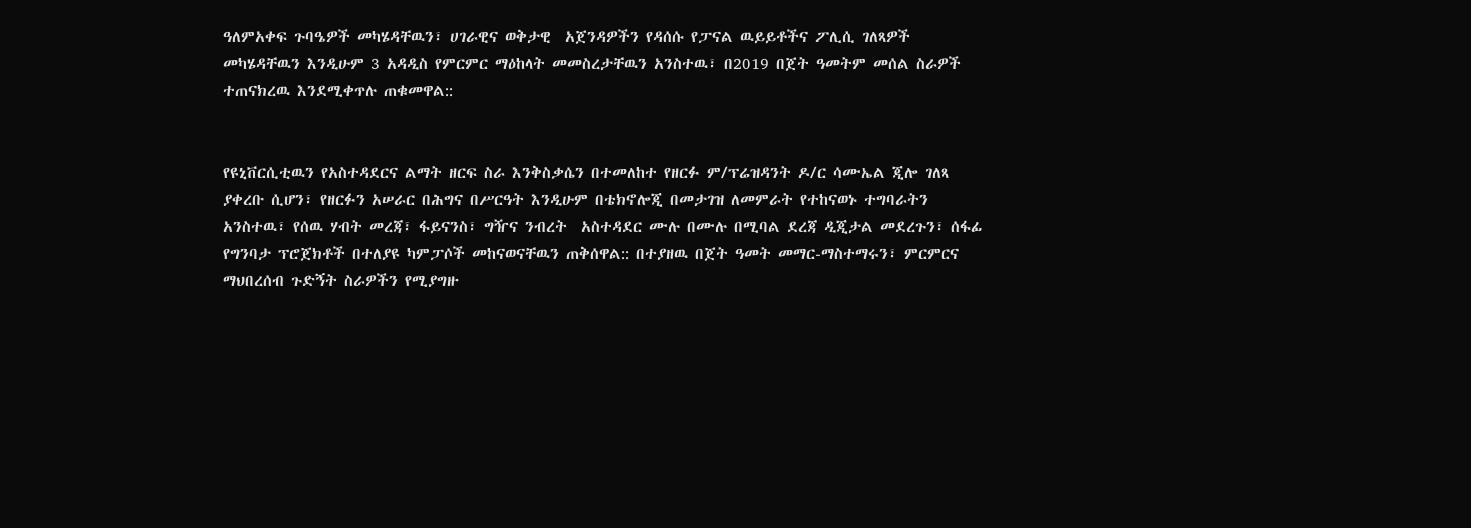ዓለምአቀፍ ጉባዔዎች መካሄዳቸዉን፣ ሀገራዊና ወቅታዊ  አጀንዳዎችን የዳሰሱ የፓናል ዉይይቶችና ፖሊሲ ገለጻዎች መካሄዳቸዉን እንዲሁም 3 አዳዲስ የምርምር ማዕከላት መመስረታቸዉን አንስተዉ፣ በ2019 በጀት ዓመትም መሰል ስራዎች ተጠናክረዉ እንደሚቀጥሉ ጠቁመዋል::


የዩኒቨርሲቲዉን የአስተዳደርና ልማት ዘርፍ ስራ እንቅስቃሴን በተመለከተ የዘርፉ ም/ፕሬዝዳንት ዶ/ር ሳሙኤል ጂሎ ገለጻ ያቀረቡ ሲሆን፣ የዘርፉን አሠራር በሕግና በሥርዓት እንዲሁም በቴክኖሎጂ በመታገዝ ለመምራት የተከናወኑ ተግባራትን አንስተዉ፣ የሰዉ ሃብት መረጃ፣ ፋይናንስ፣ ግዥና ንብረት  አስተዳደር ሙሉ በሙሉ በሚባል ደረጃ ዲጂታል መደረጉን፣ ሰፋፊ የግንባታ ፕሮጀክቶች በተለያዩ ካምፓሶች መከናወናቸዉን ጠቅሰዋል:: በተያዘዉ በጀት ዓመት መማር-ማስተማሩን፣ ምርምርና ማህበረሰብ ጉድኝት ስራዎችን የሚያግዙ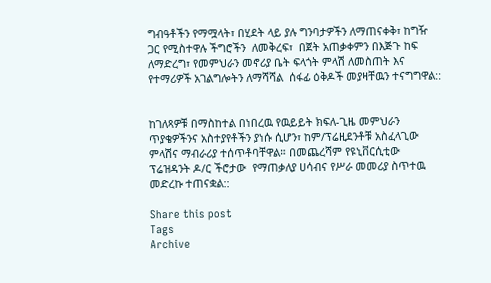ግብዓቶችን የማሟላት፣ በሂደት ላይ ያሉ ግንባታዎችን ለማጠናቀቅ፣ ከግዥ ጋር የሚስተዋሉ ችግሮችን  ለመቅረፍ፣  በጀት አጠቃቀምን በእጅጉ ከፍ ለማድረግ፣ የመምህራን መኖሪያ ቤት ፍላጎት ምላሽ ለመስጠት እና የተማሪዎች አገልግሎትን ለማሻሻል  ሰፋፊ ዕቅዶች መያዛቸዉን ተናግግዋል::


ከገለጻዎቹ በማስከተል በነበረዉ የዉይይት ክፍለ-ጊዜ መምህራን ጥያቄዎችንና አስተያየቶችን ያነሱ ሲሆን፣ ከም/ፕሬዚደንቶቹ አስፈላጊው ምላሽና ማብራሪያ ተሰጥቶባቸዋል። በመጨረሻም የዩኒቨርሲቲው ፕሬዝዳንት ዶ/ር ችሮታው  የማጠቃለያ ሀሳብና የሥራ መመሪያ ስጥተዉ መድረኩ ተጠናቋል::

Share this post
Tags
Archive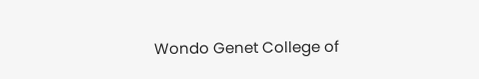Wondo Genet College of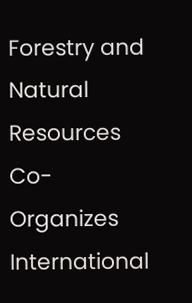Forestry and Natural Resources Co-Organizes International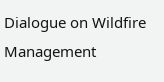Dialogue on Wildfire Management